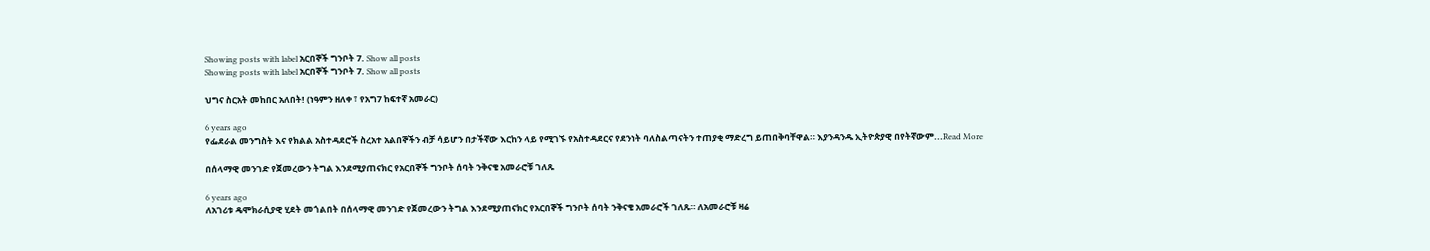Showing posts with label አርበኞች ግንቦት 7. Show all posts
Showing posts with label አርበኞች ግንቦት 7. Show all posts

ህግና ስርአት መከበር አለበት! (ነዓምን ዘለቀ ፣ የአግ7 ከፍተኛ አመራር)

6 years ago
የፌደራል መንግስት እና የክልል አስተዳደሮች ስረአተ አልበኞችን ብቻ ሳይሆን በታችኛው እርከን ላይ የሚገኙ የአስተዳደርና የደንነት ባለስልጣናትን ተጠያቂ ማድረግ ይጠበቅባቸዋል። እያንዳንዱ ኢትዮጵያዊ በየትኛውም...Read More

በሰላማዊ መንገድ የጀመረውን ትግል እንደሚያጠናክር የአርበኞች ግንቦት ሰባት ንቅናቄ አመራሮቹ ገለጹ

6 years ago
ለአገሪቱ ዴሞክራሲያዊ ሂደት መጎልበት በሰላማዊ መንገድ የጀመረውን ትግል እንደሚያጠናክር የአርበኞች ግንቦት ሰባት ንቅናቄ አመራሮች ገለጹ። ለአመራሮቹ ዛሬ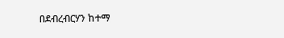በደብረብርሃን ከተማ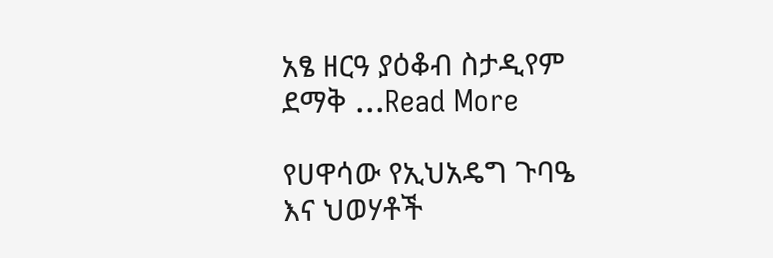አፄ ዘርዓ ያዕቆብ ስታዲየም ደማቅ ...Read More

የሀዋሳው የኢህአዴግ ጉባዔ እና ህወሃቶች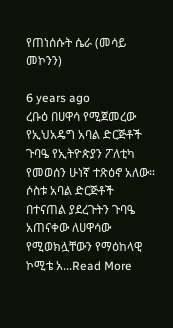የጠነሰሱት ሴራ (መሳይ መኮንን)

6 years ago
ረቡዕ በሀዋሳ የሚጀመረው የኢህአዴግ አባል ድርጅቶች ጉባዔ የኢትዮጵያን ፖለቲካ የመወሰን ሁነኛ ተጽዕኖ አለው። ሶስቱ አባል ድርጅቶች በተናጠል ያደረጉትን ጉባዔ አጠናቀው ለሀዋሳው የሚወክሏቸውን የማዕከላዊ ኮሚቴ አ...Read More